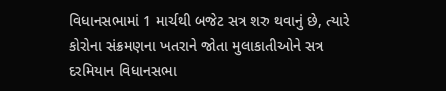વિધાનસભામાં 1 માર્ચથી બજેટ સત્ર શરુ થવાનું છે, ત્યારે કોરોના સંક્રમણના ખતરાને જોતા મુલાકાતીઓને સત્ર દરમિયાન વિધાનસભા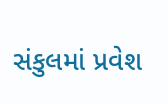સંકુલમાં પ્રવેશ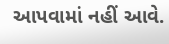આપવામાં નહીં આવે.